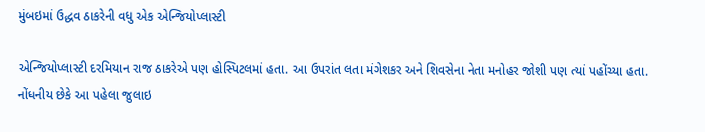મુંબઇમાં ઉદ્ધવ ઠાકરેની વધુ એક એન્જિયોપ્લાસ્ટી

એન્જિયોપ્લાસ્ટી દરમિયાન રાજ ઠાકરેએ પણ હોસ્પિટલમાં હતા. આ ઉપરાંત લતા મંગેશકર અને શિવસેના નેતા મનોહર જોશી પણ ત્યાં પહોંચ્યા હતા.
નોંધનીય છેકે આ પહેલા જુલાઇ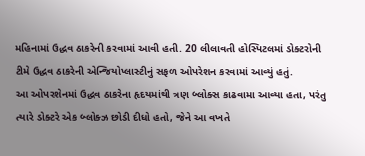મહિનામાં ઉદ્ધવ ઠાકરેની કરવામાં આવી હતી. 20 લીલાવતી હોસ્પિટલમાં ડોક્ટરોની ટીમે ઉદ્ધવ ઠાકરેની એન્જિયોપ્લાસ્ટીનું સફળ ઓપરેશન કરવામાં આવ્યું હતું.
આ ઓપરશેનમાં ઉદ્ધવ ઠાકરેના હૃદયમાંથી ત્રણ બ્લોક્સ કાઢવામા આવ્યા હતા, પરંતુ ત્યારે ડોક્ટરે એક બ્લોક્ઝ છોડી દીધો હતો, જેને આ વખતે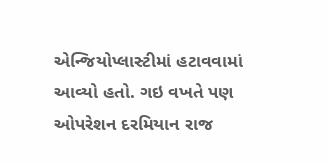એન્જિયોપ્લાસ્ટીમાં હટાવવામાં આવ્યો હતો. ગઇ વખતે પણ ઓપરેશન દરમિયાન રાજ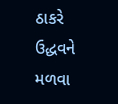ઠાકરે ઉદ્ધવને મળવા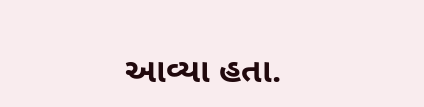આવ્યા હતા.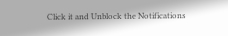Click it and Unblock the Notifications